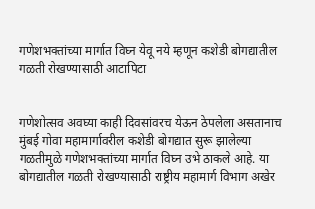गणेशभक्तांच्या मार्गात विघ्न येवू नये म्हणून कशेडी बोगद्यातील गळती रोखण्यासाठी आटापिटा


गणेशोत्सव अवघ्या काही दिवसांवरच येऊन ठेपलेला असतानाच मुंबई गोवा महामार्गावरील कशेडी बोगद्यात सुरू झालेल्या गळतीमुळे गणेशभक्तांच्या मार्गात विघ्न उभे ठाकले आहे. या बोगद्यातील गळती रोखण्यासाठी राष्ट्रीय महामार्ग विभाग अखेर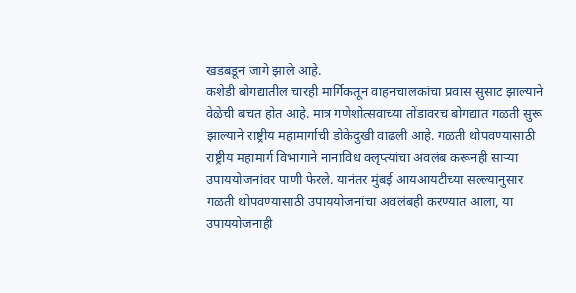खडबडून जागे झाले आहे.
कशेडी बोगद्यातील चारही मार्गिकतून वाहनचालकांचा प्रवास सुसाट झाल्याने वेळेची बचत होत आहे. मात्र गणेशोत्सवाच्या तोंडावरच बोगद्यात गळती सुरू झाल्याने राष्ट्रीय महामार्गाची डोकेदुखी वाढली आहे. गळती थोपवण्यासाठी राष्ट्रीय महामार्ग विभागाने नानाविध क्लृप्त्यांचा अवलंब करूनही सार्‍या उपाययोजनांवर पाणी फेरले. यानंतर मुंबई आयआयटीच्या सल्ल्यानुसार गळती थोपवण्यासाठी उपाययोजनांचा अवलंबही करण्यात आला, या उपाययोजनाही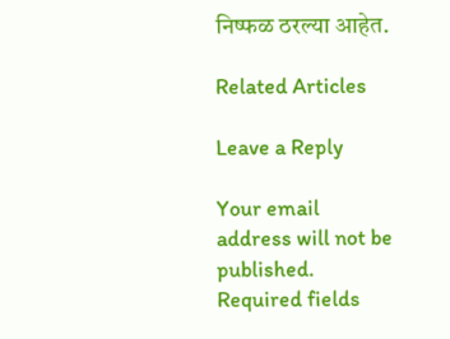निष्फळ ठरल्या आहेत.

Related Articles

Leave a Reply

Your email address will not be published. Required fields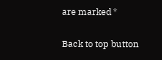are marked *

Back to top button